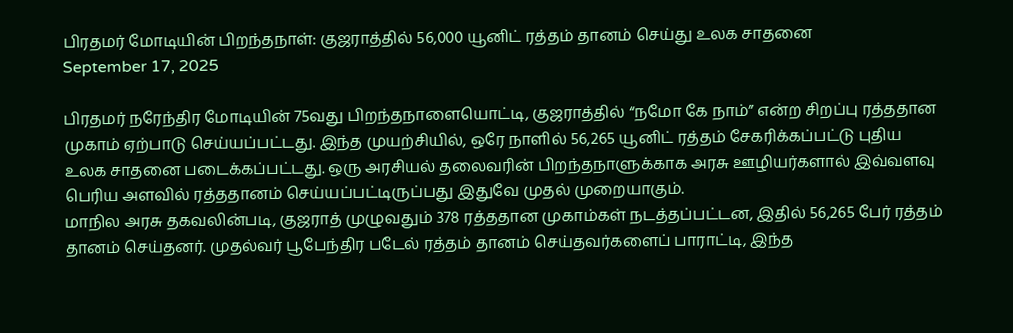பிரதமர் மோடியின் பிறந்தநாள்: குஜராத்தில் 56,000 யூனிட் ரத்தம் தானம் செய்து உலக சாதனை
September 17, 2025

பிரதமர் நரேந்திர மோடியின் 75வது பிறந்தநாளையொட்டி, குஜராத்தில் “நமோ கே நாம்” என்ற சிறப்பு ரத்ததான முகாம் ஏற்பாடு செய்யப்பட்டது. இந்த முயற்சியில், ஒரே நாளில் 56,265 யூனிட் ரத்தம் சேகரிக்கப்பட்டு புதிய உலக சாதனை படைக்கப்பட்டது. ஒரு அரசியல் தலைவரின் பிறந்தநாளுக்காக அரசு ஊழியர்களால் இவ்வளவு பெரிய அளவில் ரத்ததானம் செய்யப்பட்டிருப்பது இதுவே முதல் முறையாகும்.
மாநில அரசு தகவலின்படி, குஜராத் முழுவதும் 378 ரத்ததான முகாம்கள் நடத்தப்பட்டன, இதில் 56,265 பேர் ரத்தம் தானம் செய்தனர். முதல்வர் பூபேந்திர படேல் ரத்தம் தானம் செய்தவர்களைப் பாராட்டி, இந்த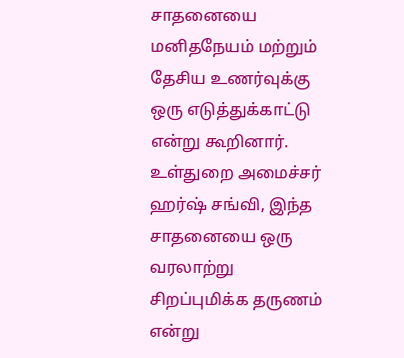சாதனையை மனிதநேயம் மற்றும் தேசிய உணர்வுக்கு ஒரு எடுத்துக்காட்டு என்று கூறினார். உள்துறை அமைச்சர் ஹர்ஷ் சங்வி, இந்த சாதனையை ஒரு வரலாற்று சிறப்புமிக்க தருணம் என்று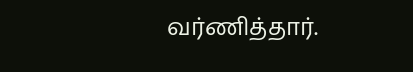வர்ணித்தார்.